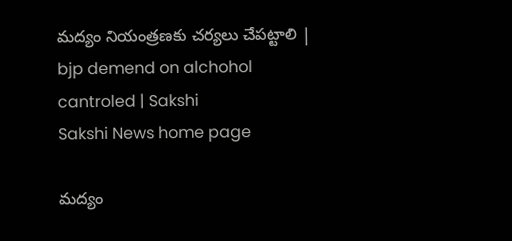మద్యం నియంత్రణకు చర్యలు చేపట్టాలి | bjp demend on alchohol cantroled | Sakshi
Sakshi News home page

మద్యం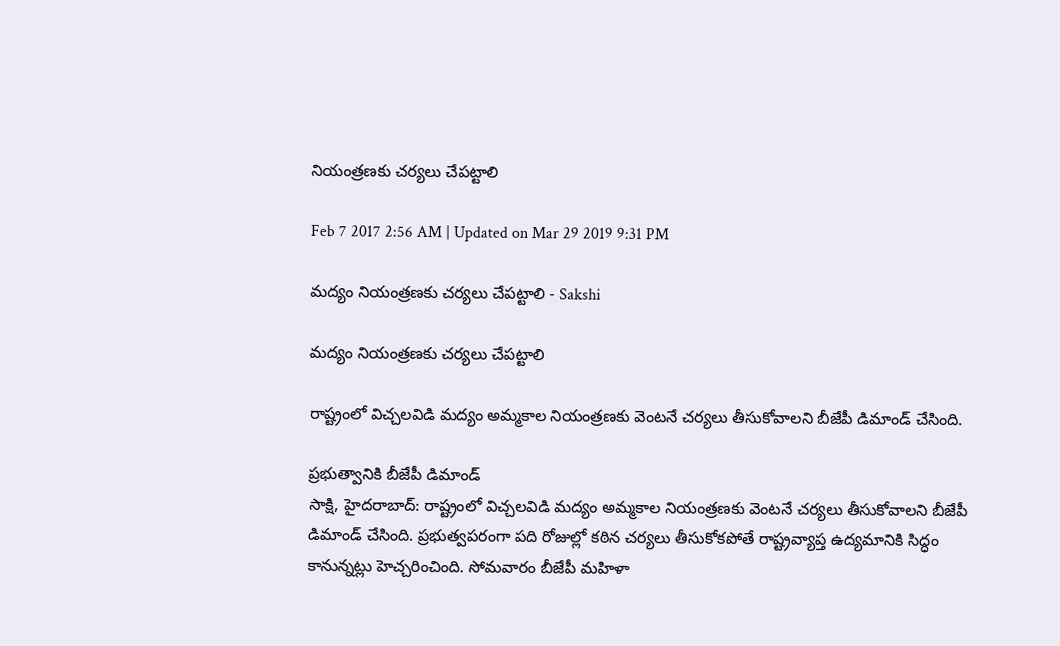నియంత్రణకు చర్యలు చేపట్టాలి

Feb 7 2017 2:56 AM | Updated on Mar 29 2019 9:31 PM

మద్యం నియంత్రణకు చర్యలు చేపట్టాలి - Sakshi

మద్యం నియంత్రణకు చర్యలు చేపట్టాలి

రాష్ట్రంలో విచ్చలవిడి మద్యం అమ్మకాల నియంత్రణకు వెంటనే చర్యలు తీసుకోవాలని బీజేపీ డిమాండ్‌ చేసింది.

ప్రభుత్వానికి బీజేపీ డిమాండ్‌
సాక్షి, హైదరాబాద్‌: రాష్ట్రంలో విచ్చలవిడి మద్యం అమ్మకాల నియంత్రణకు వెంటనే చర్యలు తీసుకోవాలని బీజేపీ డిమాండ్‌ చేసింది. ప్రభుత్వపరంగా పది రోజుల్లో కఠిన చర్యలు తీసుకోకపోతే రాష్ట్రవ్యాప్త ఉద్యమానికి సిద్ధం కానున్నట్లు హెచ్చరించింది. సోమవారం బీజేపీ మహిళా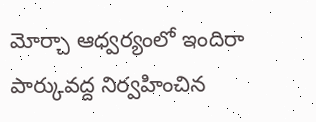మోర్చా ఆధ్వర్యంలో ఇందిరా పార్కువద్ద నిర్వహించిన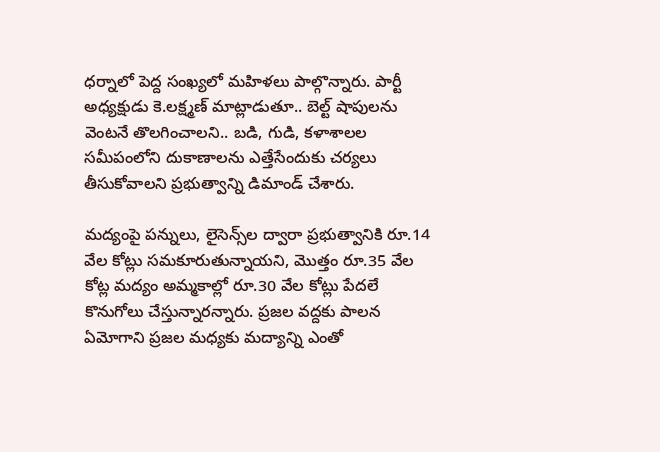ధర్నాలో పెద్ద సంఖ్యలో మహిళలు పాల్గొన్నారు. పార్టీ అధ్యక్షుడు కె.లక్ష్మణ్‌ మాట్లాడుతూ.. బెల్ట్‌ షాపులను వెంటనే తొలగించాలని.. బడి, గుడి, కళాశాలల సమీపంలోని దుకాణాలను ఎత్తేసేందుకు చర్యలు తీసుకోవాలని ప్రభుత్వాన్ని డిమాండ్‌ చేశారు.

మద్యంపై పన్నులు, లైసెన్స్‌ల ద్వారా ప్రభుత్వానికి రూ.14 వేల కోట్లు సమకూరుతున్నాయని, మొత్తం రూ.35 వేల కోట్ల మద్యం అమ్మకాల్లో రూ.30 వేల కోట్లు పేదలే కొనుగోలు చేస్తున్నారన్నారు. ప్రజల వద్దకు పాలన ఏమోగాని ప్రజల మధ్యకు మద్యాన్ని ఎంతో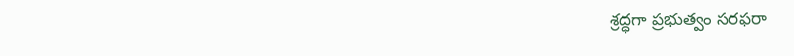శ్రద్ధగా ప్రభుత్వం సరఫరా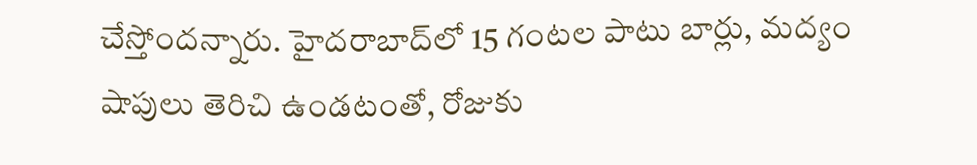చేస్తోందన్నారు. హైదరాబాద్‌లో 15 గంటల పాటు బార్లు, మద్యం షాపులు తెరిచి ఉండటంతో, రోజుకు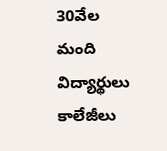30వేల మంది విద్యార్థులు కాలేజీలు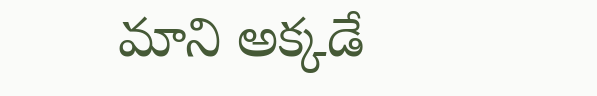మాని అక్కడే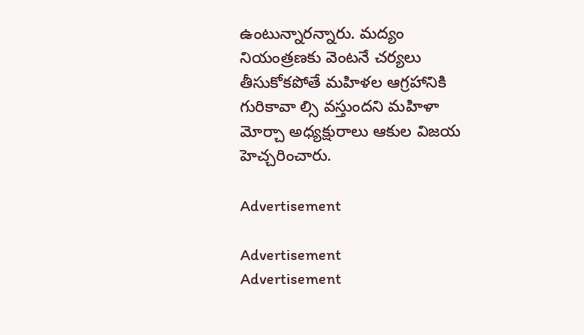ఉంటున్నారన్నారు. మద్యం నియంత్రణకు వెంటనే చర్యలు తీసుకోకపోతే మహిళల ఆగ్రహానికి గురికావా ల్సి వస్తుందని మహిళా మోర్చా అధ్యక్షురాలు ఆకుల విజయ హెచ్చరించారు.

Advertisement

Advertisement
Advertisement